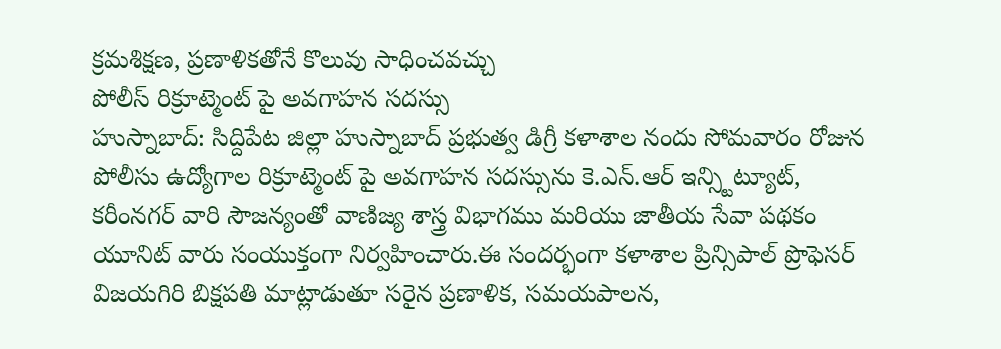క్రమశిక్షణ, ప్రణాళికతోనే కొలువు సాధించవచ్చు
పోలీస్ రిక్రూట్మెంట్ పై అవగాహన సదస్సు
హుస్నాబాద్: సిద్దిపేట జిల్లా హుస్నాబాద్ ప్రభుత్వ డిగ్రీ కళాశాల నందు సోమవారం రోజున పోలీసు ఉద్యోగాల రిక్రూట్మెంట్ పై అవగాహన సదస్సును కె.ఎన్.ఆర్ ఇన్స్టిట్యూట్, కరీంనగర్ వారి సౌజన్యంతో వాణిజ్య శాస్త్ర విభాగము మరియు జాతీయ సేవా పథకం యూనిట్ వారు సంయుక్తంగా నిర్వహించారు.ఈ సందర్భంగా కళాశాల ప్రిన్సిపాల్ ప్రొఫెసర్ విజయగిరి బిక్షపతి మాట్లాడుతూ సరైన ప్రణాళిక, సమయపాలన,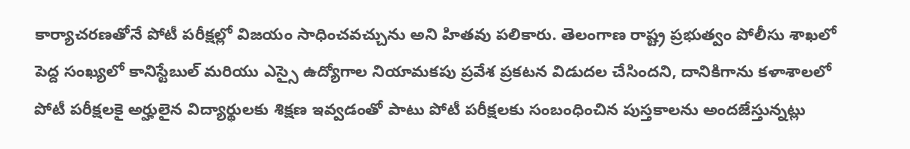కార్యాచరణతోనే పోటీ పరీక్షల్లో విజయం సాధించవచ్చును అని హితవు పలికారు. తెలంగాణ రాష్ట్ర ప్రభుత్వం పోలీసు శాఖలో పెద్ద సంఖ్యలో కానిస్టేబుల్ మరియు ఎస్సై ఉద్యోగాల నియామకపు ప్రవేశ ప్రకటన విడుదల చేసిందని, దానికిగాను కళాశాలలో పోటీ పరీక్షలకై అర్హులైన విద్యార్థులకు శిక్షణ ఇవ్వడంతో పాటు పోటీ పరీక్షలకు సంబంధించిన పుస్తకాలను అందజేస్తున్నట్లు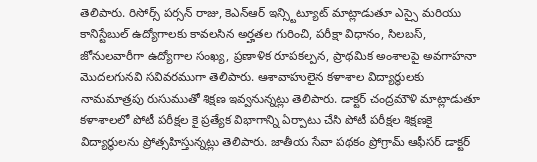తెలిపారు. రిసోర్స్ పర్సన్ రాజు, కెఎన్ఆర్ ఇన్స్టిట్యూట్ మాట్లాడుతూ ఎస్సై మరియు కానిస్టేబుల్ ఉద్యోగాలకు కావలసిన అర్హతల గురించి, పరీక్షా విధానం, సిలబస్, జోనులవారీగా ఉద్యోగాల సంఖ్య, ప్రణాళిక రూపకల్పన, ప్రాథమిక అంశాలపై అవగాహనా మొదలగునవి సవివరముగా తెలిపారు. ఆశావాహులైన కళాశాల విద్యార్థులకు నామమాత్రపు రుసుముతో శిక్షణ ఇవ్వనున్నట్లు తెలిపారు. డాక్టర్ చంద్రమౌళి మాట్లాడుతూ కళాశాలలో పోటీ పరీక్షల కై ప్రత్యేక విభాగాన్ని ఏర్పాటు చేసి పోటీ పరీక్షల శిక్షణకై విద్యార్థులను ప్రోత్సహిస్తున్నట్లు తెలిపారు. జాతీయ సేవా పథకం ప్రోగ్రామ్ ఆఫీసర్ డాక్టర్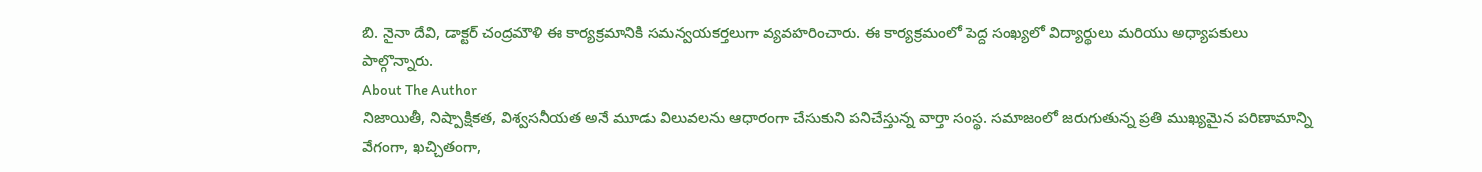బి. నైనా దేవి, డాక్టర్ చంద్రమౌళి ఈ కార్యక్రమానికి సమన్వయకర్తలుగా వ్యవహరించారు. ఈ కార్యక్రమంలో పెద్ద సంఖ్యలో విద్యార్థులు మరియు అధ్యాపకులు పాల్గొన్నారు.
About The Author
నిజాయితీ, నిష్పాక్షికత, విశ్వసనీయత అనే మూడు విలువలను ఆధారంగా చేసుకుని పనిచేస్తున్న వార్తా సంస్థ. సమాజంలో జరుగుతున్న ప్రతి ముఖ్యమైన పరిణామాన్ని వేగంగా, ఖచ్చితంగా,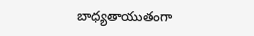బాధ్యతాయుతంగా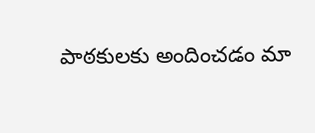పాఠకులకు అందించడం మా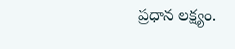ప్రధాన లక్ష్యం.